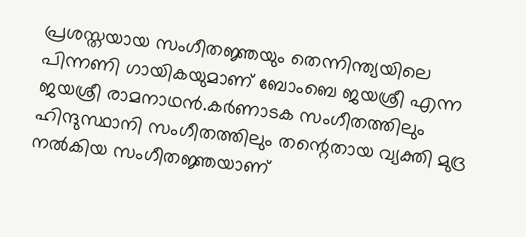പ്രശസ്തയായ സംഗീതജ്ഞയും തെന്നിന്ത്യയിലെ പിന്നണി ഗായികയുമാണ് ബോംബെ ജയശ്രീ എന്ന ജയശ്രീ രാമനാഥൻ.കർണാടക സംഗീതത്തിലും ഹിന്ദുസ്ഥാനി സംഗീതത്തിലും തന്റെതായ വ്യക്തി മുദ്ര നൽകിയ സംഗീതജ്ഞയാണ്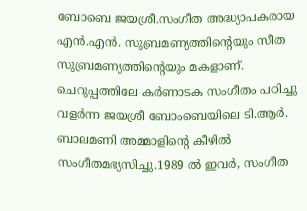ബോബെ ജയശ്രീ.സംഗീത അദ്ധ്യാപകരായ എൻ.എൻ. സുബ്രമണ്യത്തിന്റെയും സീത സുബ്രമണ്യത്തിന്റെയും മകളാണ്.
ചെറുപ്പത്തിലേ കർണാടക സംഗീതം പഠിച്ചു വളർന്ന ജയശ്രീ ബോംബെയിലെ ടി.ആർ. ബാലമണി അമ്മാളിന്റെ കീഴിൽ സംഗീതമഭ്യസിച്ചു.1989 ൽ ഇവർ, സംഗീത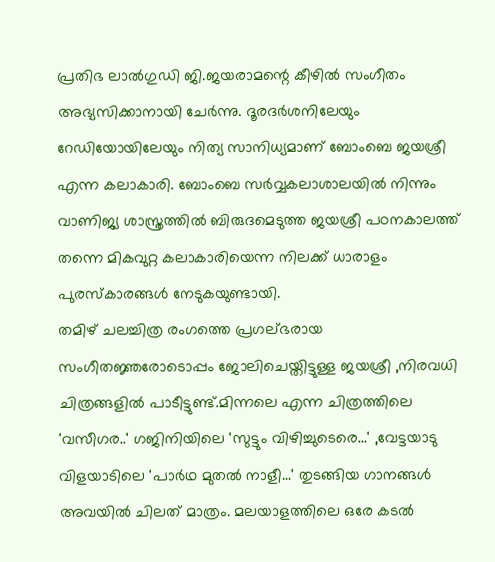പ്രതിഭ ലാൽഗുഡി ജി.ജയരാമന്റെ കീഴിൽ സംഗീതം അഭ്യസിക്കാനായി ചേർന്നു. ദൂരദർശനിലേയും റേഡിയോയിലേയും നിത്യ സാനിധ്യമാണ് ബോംബെ ജയശ്രീ എന്ന കലാകാരി. ബോംബെ സർവ്വകലാശാലയിൽ നിന്നും വാണിജ്യ ശാസ്ത്രത്തിൽ ബിരുദമെടുത്ത ജയശ്രീ പഠനകാലത്ത് തന്നെ മികവുറ്റ കലാകാരിയെന്ന നിലക്ക് ധാരാളം പുരസ്കാരങ്ങൾ നേടുകയുണ്ടായി.
തമിഴ് ചലച്ചിത്ര രംഗത്തെ പ്രഗല്ഭരായ സംഗീതജ്ഞരോടൊപ്പം ജോലിചെയ്തിട്ടുള്ള ജയശ്രീ ,നിരവധി ചിത്രങ്ങളിൽ പാടീട്ടുണ്ട്.മിന്നലെ എന്ന ചിത്രത്തിലെ 'വസീഗര..' ഗജിനിയിലെ 'സുട്ടും വിഴിച്ചുടെരെ...' ,വേട്ടയാടു വിളയാടിലെ 'പാർഥ മുതൽ നാളീ...' തുടങ്ങിയ ഗാനങ്ങൾ അവയിൽ ചിലത് മാത്രം. മലയാളത്തിലെ ഒരേ കടൽ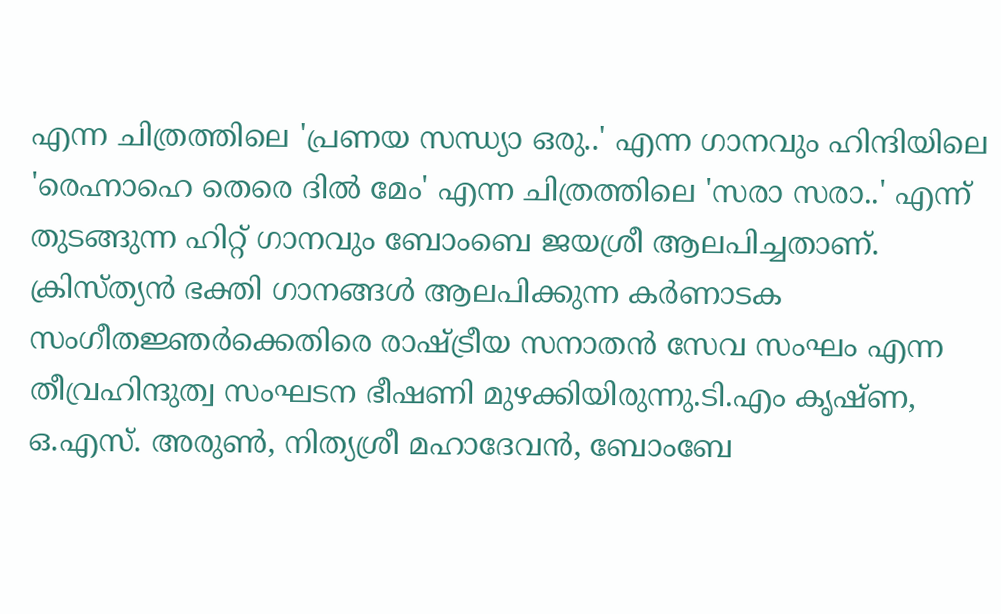എന്ന ചിത്രത്തിലെ 'പ്രണയ സന്ധ്യാ ഒരു..' എന്ന ഗാനവും ഹിന്ദിയിലെ 'രെഹ്നാഹെ തെരെ ദിൽ മേം' എന്ന ചിത്രത്തിലെ 'സരാ സരാ..' എന്ന് തുടങ്ങുന്ന ഹിറ്റ് ഗാനവും ബോംബെ ജയശ്രീ ആലപിച്ചതാണ്.
ക്രിസ്ത്യൻ ഭക്തി ഗാനങ്ങൾ ആലപിക്കുന്ന കർണാടക സംഗീതജ്ഞർക്കെതിരെ രാഷ്ട്രീയ സനാതൻ സേവ സംഘം എന്ന തീവ്രഹിന്ദുത്വ സംഘടന ഭീഷണി മുഴക്കിയിരുന്നു.ടി.എം കൃഷ്ണ, ഒ.എസ്. അരുൺ, നിത്യശ്രീ മഹാദേവൻ, ബോംബേ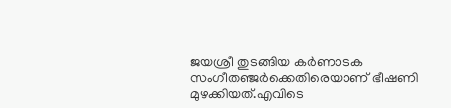ജയശ്രീ തുടങ്ങിയ കർണാടക സംഗീതഞ്ജർക്കെതിരെയാണ് ഭീഷണി മുഴക്കിയത്.എവിടെ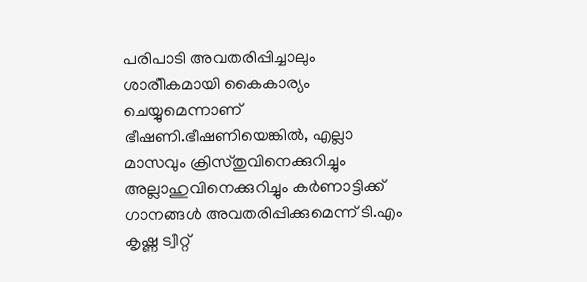പരിപാടി അവതരിപ്പിച്ചാലും ശാരീികമായി കൈകാര്യം ചെയ്യുമെന്നാണ് ഭീഷണി.ഭീഷണിയെങ്കിൽ, എല്ലാ മാസവും ക്രിസ്തുവിനെക്കുറിച്ചും അല്ലാഹുവിനെക്കുറിച്ചും കർണാട്ടിക്ക് ഗാനങ്ങൾ അവതരിപ്പിക്കുമെന്ന് ടി.എം കൃഷ്ണ ട്വീറ്റ്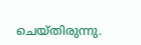ചെയ്തിരുന്നു.